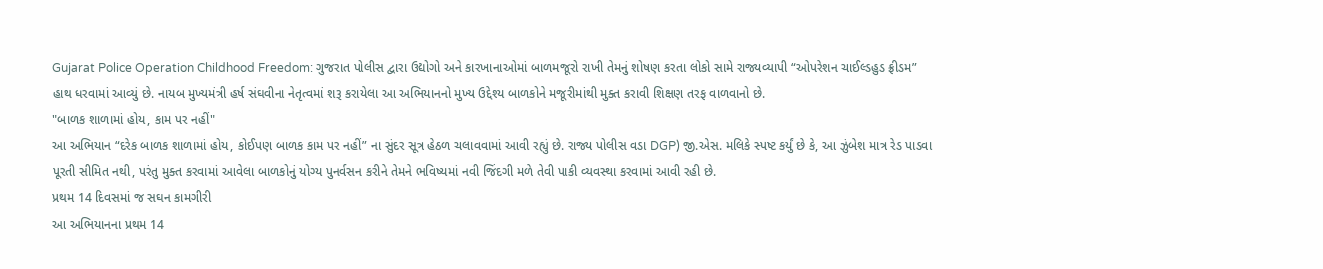Gujarat Police Operation Childhood Freedom: ગુજરાત પોલીસ દ્વારા ઉદ્યોગો અને કારખાનાઓમાં બાળમજૂરો રાખી તેમનું શોષણ કરતા લોકો સામે રાજ્યવ્યાપી “ઓપરેશન ચાઈલ્ડહુડ ફ્રીડમ” હાથ ધરવામાં આવ્યું છે. નાયબ મુખ્યમંત્રી હર્ષ સંઘવીના નેતૃત્વમાં શરૂ કરાયેલા આ અભિયાનનો મુખ્ય ઉદ્દેશ્ય બાળકોને મજૂરીમાંથી મુક્ત કરાવી શિક્ષણ તરફ વાળવાનો છે.
"બાળક શાળામાં હોય, કામ પર નહીં"
આ અભિયાન “દરેક બાળક શાળામાં હોય, કોઈપણ બાળક કામ પર નહીં” ના સુંદર સૂત્ર હેઠળ ચલાવવામાં આવી રહ્યું છે. રાજ્ય પોલીસ વડા DGP) જી.એસ. મલિકે સ્પષ્ટ કર્યું છે કે, આ ઝુંબેશ માત્ર રેડ પાડવા પૂરતી સીમિત નથી, પરંતુ મુક્ત કરવામાં આવેલા બાળકોનું યોગ્ય પુનર્વસન કરીને તેમને ભવિષ્યમાં નવી જિંદગી મળે તેવી પાકી વ્યવસ્થા કરવામાં આવી રહી છે.
પ્રથમ 14 દિવસમાં જ સઘન કામગીરી
આ અભિયાનના પ્રથમ 14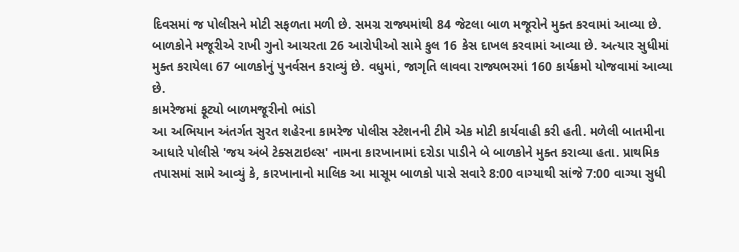દિવસમાં જ પોલીસને મોટી સફળતા મળી છે. સમગ્ર રાજ્યમાંથી 84 જેટલા બાળ મજૂરોને મુક્ત કરવામાં આવ્યા છે. બાળકોને મજૂરીએ રાખી ગુનો આચરતા 26 આરોપીઓ સામે કુલ 16 કેસ દાખલ કરવામાં આવ્યા છે. અત્યાર સુધીમાં મુક્ત કરાયેલા 67 બાળકોનું પુનર્વસન કરાવ્યું છે. વધુમાં, જાગૃતિ લાવવા રાજ્યભરમાં 160 કાર્યક્રમો યોજવામાં આવ્યા છે.
કામરેજમાં ફૂટ્યો બાળમજૂરીનો ભાંડો
આ અભિયાન અંતર્ગત સુરત શહેરના કામરેજ પોલીસ સ્ટેશનની ટીમે એક મોટી કાર્યવાહી કરી હતી. મળેલી બાતમીના આધારે પોલીસે 'જય અંબે ટેક્સટાઇલ્સ' નામના કારખાનામાં દરોડા પાડીને બે બાળકોને મુક્ત કરાવ્યા હતા. પ્રાથમિક તપાસમાં સામે આવ્યું કે, કારખાનાનો માલિક આ માસૂમ બાળકો પાસે સવારે 8:00 વાગ્યાથી સાંજે 7:00 વાગ્યા સુધી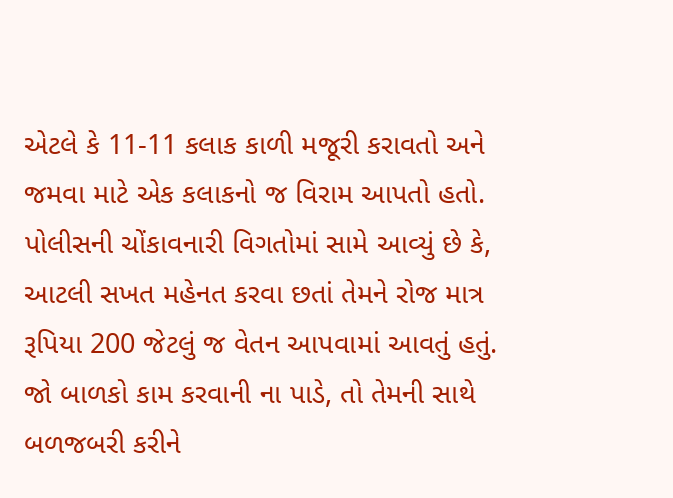એટલે કે 11-11 કલાક કાળી મજૂરી કરાવતો અને જમવા માટે એક કલાકનો જ વિરામ આપતો હતો.
પોલીસની ચોંકાવનારી વિગતોમાં સામે આવ્યું છે કે, આટલી સખત મહેનત કરવા છતાં તેમને રોજ માત્ર રૂપિયા 200 જેટલું જ વેતન આપવામાં આવતું હતું. જો બાળકો કામ કરવાની ના પાડે, તો તેમની સાથે બળજબરી કરીને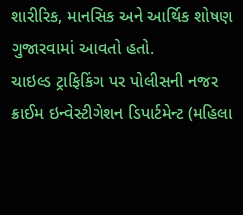શારીરિક, માનસિક અને આર્થિક શોષણ ગુજારવામાં આવતો હતો.
ચાઇલ્ડ ટ્રાફિકિંગ પર પોલીસની નજર
ક્રાઈમ ઇન્વેસ્ટીગેશન ડિપાર્ટમેન્ટ (મહિલા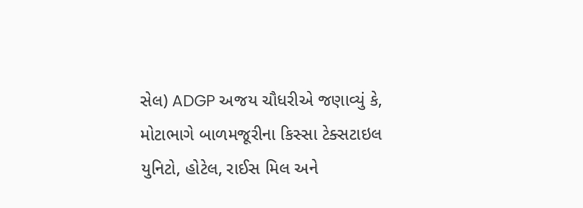સેલ) ADGP અજય ચૌધરીએ જણાવ્યું કે, મોટાભાગે બાળમજૂરીના કિસ્સા ટેક્સટાઇલ યુનિટો, હોટેલ, રાઈસ મિલ અને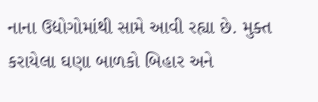નાના ઉદ્યોગોમાંથી સામે આવી રહ્યા છે. મુક્ત કરાયેલા ઘણા બાળકો બિહાર અને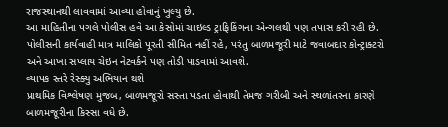રાજસ્થાનથી લાવવામાં આવ્યા હોવાનું ખુલ્યુ છે.
આ માહિતીના પગલે પોલીસ હવે આ કેસોમાં ચાઇલ્ડ ટ્રાફિકિંગના એન્ગલથી પણ તપાસ કરી રહી છે. પોલીસની કાર્યવાહી માત્ર માલિકો પૂરતી સીમિત નહીં રહે, પરંતુ બાળમજૂરી માટે જવાબદાર કોન્ટ્રાક્ટરો અને આખા સપ્લાય ચેઇન નેટવર્કને પણ તોડી પાડવામાં આવશે.
વ્યાપક સ્તરે રેસ્ક્યુ અભિયાન થશે
પ્રાથમિક વિશ્લેષણ મુજબ, બાળમજૂરો સસ્તા પડતા હોવાથી તેમજ ગરીબી અને સ્થળાંતરના કારણે બાળમજૂરીના કિસ્સા વધે છે.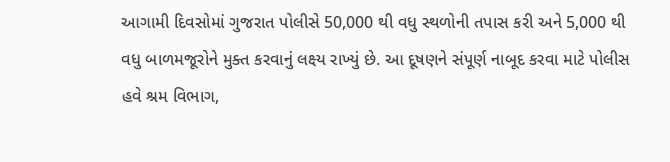આગામી દિવસોમાં ગુજરાત પોલીસે 50,000 થી વધુ સ્થળોની તપાસ કરી અને 5,000 થી વધુ બાળમજૂરોને મુક્ત કરવાનું લક્ષ્ય રાખ્યું છે. આ દૂષણને સંપૂર્ણ નાબૂદ કરવા માટે પોલીસ હવે શ્રમ વિભાગ,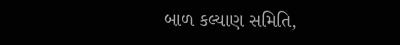બાળ કલ્યાણ સમિતિ,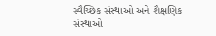સ્વૈચ્છિક સંસ્થાઓ અને શૈક્ષણિક સંસ્થાઓ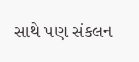સાથે પણ સંકલન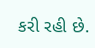કરી રહી છે.